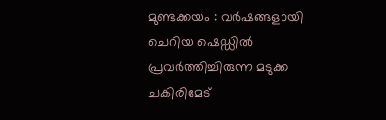മുണ്ടക്കയം : വർഷങ്ങളായി ചെറിയ ഷെഡ്ഡിൽ പ്രവർത്തിച്ചിരുന്ന മടുക്ക ചകിരിമേട്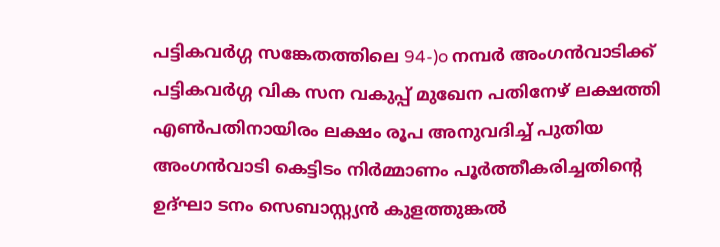പട്ടികവർഗ്ഗ സങ്കേതത്തിലെ 94-)o നമ്പർ അംഗൻവാടിക്ക് പട്ടികവർഗ്ഗ വിക സന വകുപ്പ് മുഖേന പതിനേഴ് ലക്ഷത്തി എൺപതിനായിരം ലക്ഷം രൂപ അനുവദിച്ച് പുതിയ അംഗൻവാടി കെട്ടിടം നിർമ്മാണം പൂർത്തീകരിച്ചതിന്റെ ഉദ്ഘാ ടനം സെബാസ്റ്റ്യൻ കുളത്തുങ്കൽ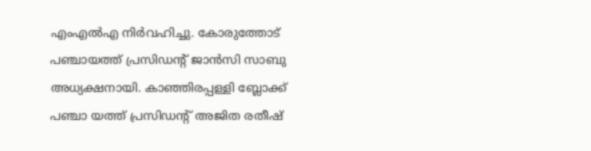എംഎൽഎ നിർവഹിച്ചു. കോരുത്തോട് പഞ്ചായത്ത് പ്രസിഡന്റ് ജാൻസി സാബു അധ്യക്ഷനായി. കാഞ്ഞിരപ്പള്ളി ബ്ലോക്ക് പഞ്ചാ യത്ത് പ്രസിഡന്റ് അജിത രതീഷ്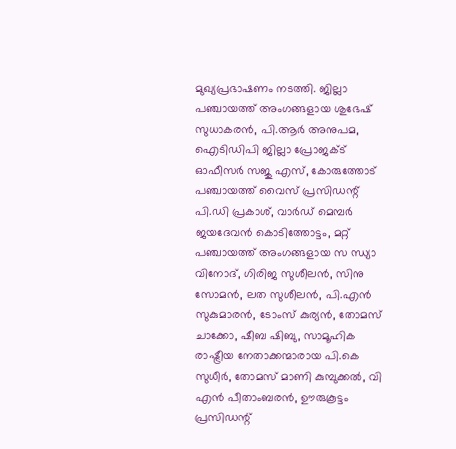മുഖ്യപ്രഭാഷണം നടത്തി. ജില്ലാ പഞ്ചായത്ത് അംഗങ്ങളായ ശുഭേഷ് സുധാകരൻ, പി.ആർ അനുപമ, ഐടിഡിപി ജില്ലാ പ്രോജക്ട് ഓഫീസർ സജു എസ്, കോരുത്തോട് പഞ്ചായത്ത് വൈസ് പ്രസിഡന്റ് പി.ഡി പ്രകാശ്, വാർഡ് മെമ്പർ ജയദേവൻ കൊടിത്തോട്ടം, മറ്റ് പഞ്ചായത്ത് അംഗങ്ങളായ സ ന്ധ്യാ വിനോദ്, ഗിരിജ സുശീലൻ, സിനു സോമൻ, ലത സുശീലൻ, പി.എൻ സുകുമാരൻ, ടോംസ് കുര്യൻ, തോമസ് ചാക്കോ, ഷീബ ഷിബു, സാമൂഹിക രാഷ്ട്രീയ നേതാക്കന്മാരായ പി.കെ സുധീർ, തോമസ് മാണി കുമ്പുക്കൽ, വി എൻ പീതാംബരൻ, ഊരുകൂട്ടം പ്രസിഡന്റ്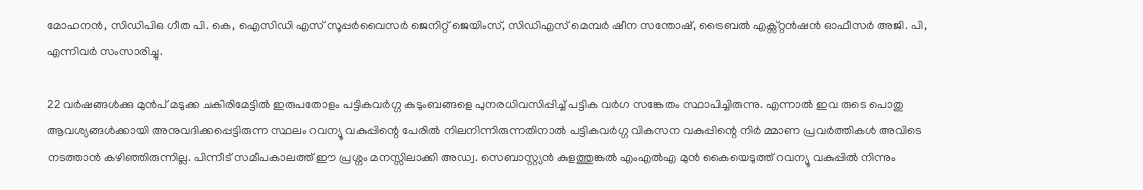മോഹനൻ, സിഡിപിഒ ഗീത പി. കെ, ഐസിഡി എസ് സൂപ്പർവൈസർ ജെനിറ്റ് ജെയിംസ്, സിഡിഎസ് മെമ്പർ ഷീന സന്തോഷ്, ട്രൈബൽ എക്സ്റ്റൻഷൻ ഓഫീസർ അജി. പി, എന്നിവർ സംസാരിച്ചു.

22 വർഷങ്ങൾക്കു മുൻപ് മടുക്ക ചകിരിമേട്ടിൽ ഇരുപതോളം പട്ടികവർഗ്ഗ കുടുംബങ്ങളെ പുനരധിവസിപ്പിച്ച് പട്ടിക വർഗ സങ്കേതം സ്ഥാപിച്ചിരുന്നു. എന്നാൽ ഇവ രുടെ പൊതു ആവശ്യങ്ങൾക്കായി അനുവദിക്കപ്പെട്ടിരുന്ന സ്ഥലം റവന്യൂ വകുപ്പിന്റെ പേരിൽ നിലനിന്നിരുന്നതിനാൽ പട്ടികവർഗ്ഗ വികസന വകുപ്പിന്റെ നിർ മ്മാണ പ്രവർത്തികൾ അവിടെ നടത്താൻ കഴിഞ്ഞിരുന്നില്ല. പിന്നീട് സമീപകാലത്ത് ഈ പ്രശ്നം മനസ്സിലാക്കി അഡ്വ. സെബാസ്റ്റ്യൻ കുളത്തുങ്കൽ എംഎൽഎ മുൻ കൈയെടുത്ത് റവന്യൂ വകുപ്പിൽ നിന്നും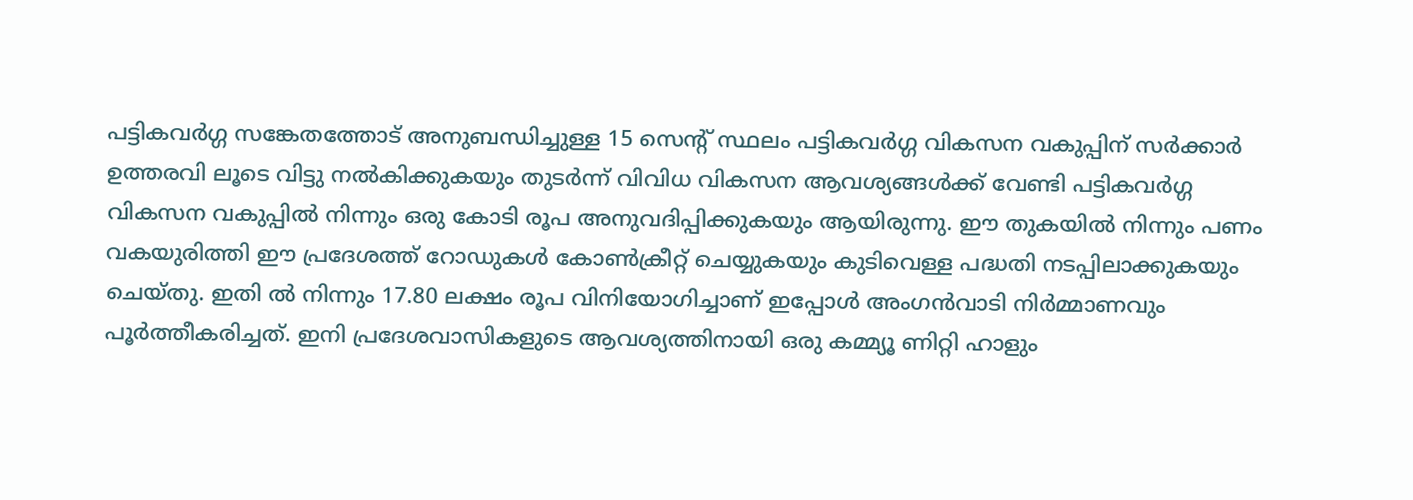പട്ടികവർഗ്ഗ സങ്കേതത്തോട് അനുബന്ധിച്ചുള്ള 15 സെന്റ് സ്ഥലം പട്ടികവർഗ്ഗ വികസന വകുപ്പിന് സർക്കാർ ഉത്തരവി ലൂടെ വിട്ടു നൽകിക്കുകയും തുടർന്ന് വിവിധ വികസന ആവശ്യങ്ങൾക്ക് വേണ്ടി പട്ടികവർഗ്ഗ വികസന വകുപ്പിൽ നിന്നും ഒരു കോടി രൂപ അനുവദിപ്പിക്കുകയും ആയിരുന്നു. ഈ തുകയിൽ നിന്നും പണം വകയുരിത്തി ഈ പ്രദേശത്ത് റോഡുകൾ കോൺക്രീറ്റ് ചെയ്യുകയും കുടിവെള്ള പദ്ധതി നടപ്പിലാക്കുകയും ചെയ്തു. ഇതി ൽ നിന്നും 17.80 ലക്ഷം രൂപ വിനിയോഗിച്ചാണ് ഇപ്പോൾ അംഗൻവാടി നിർമ്മാണവും പൂർത്തീകരിച്ചത്. ഇനി പ്രദേശവാസികളുടെ ആവശ്യത്തിനായി ഒരു കമ്മ്യൂ ണിറ്റി ഹാളും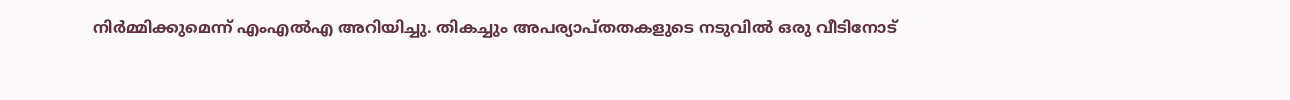നിർമ്മിക്കുമെന്ന് എംഎൽഎ അറിയിച്ചു. തികച്ചും അപര്യാപ്തതകളുടെ നടുവിൽ ഒരു വീടിനോട്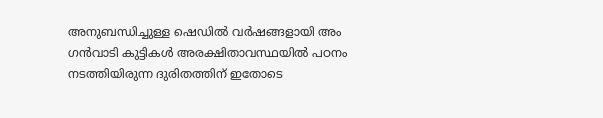അനുബന്ധിച്ചുള്ള ഷെഡിൽ വർഷങ്ങളായി അം ഗൻവാടി കുട്ടികൾ അരക്ഷിതാവസ്ഥയിൽ പഠനം നടത്തിയിരുന്ന ദുരിതത്തിന് ഇതോടെ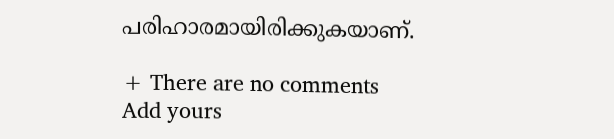പരിഹാരമായിരിക്കുകയാണ്.

+ There are no comments
Add yours